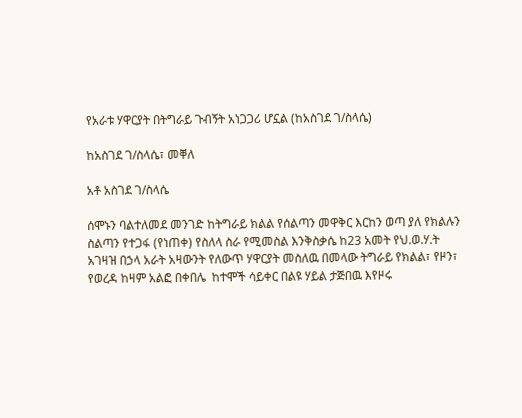የአራቱ ሃዋርያት በትግራይ ጉብኝት አነጋጋሪ ሆኗል (ከአስገደ ገ/ስላሴ)

ከአስገደ ገ/ስላሴ፣ መቐለ

አቶ አስገደ ገ/ስላሴ

ሰሞኑን ባልተለመደ መንገድ ከትግራይ ክልል የሰልጣን መዋቅር እርከን ወጣ ያለ የክልሉን ስልጣን የተጋፋ (የነጠቀ) የስለላ ስራ የሚመስል እንቅስቃሴ ከ23 አመት የህ.ወ.ሃ.ት አገዛዝ በኃላ አራት አዛውንት የለውጥ ሃዋርያት መስለዉ በመላው ትግራይ የክልል፣ የዞን፣ የወረዳ ከዛም አልፎ በቀበሌ  ከተሞች ሳይቀር በልዩ ሃይል ታጅበዉ እየዞሩ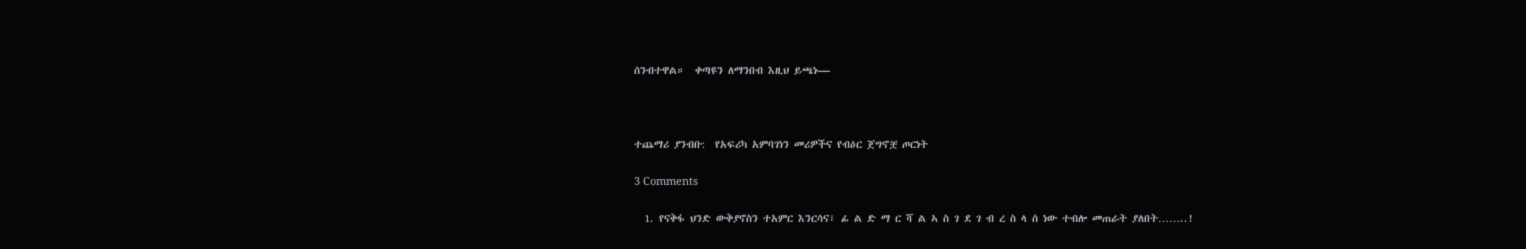ሰንብተዋል።  ቀጣዩን ለማንበብ እዚህ ይጫኑ—



ተጨማሪ ያንብቡ:  የአፍሪካ አምባገነን መሪዎችና የብዕር ጀግኖቿ ጦርነት

3 Comments

  1. የናቅፋ ህንድ ውቅያኖስን ተአምር እንርሳና፣ ፊ ል ድ ማ ር ሻ ል ኣ ስ ገ ደ ገ ብ ረ ስ ላ ሰ ነው ተብሎ መጠራት ያለበት……..!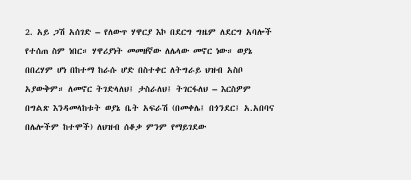2. አይ ጋሽ አሰገድ – የለውጥ ሃዋርያ እኮ በደርግ ግዜም ለደርግ አባሎች የተሰጠ ስም ነበር። ሃዋሪያነት መመዘኛው ለሌላው መኖር ነው። ወያኔ በበረሃም ሆነ በከተማ ከራሱ ሆድ በስተቀር ለትግራይ ህዝብ አስቦ አያውቅም። ለመኖር ትገድላለህ፤ ታስራለህ፤ ትገርፋለህ – እርስዎም በግልጽ እንዳመላከቱት ወያኔ ቤት አፍራሽ (በመቀሌ፤ በጎንደር፤ አ.አበባና በሌሎችም ከተሞች) ለህዝብ ሰቆቃ ምንም የማይገደው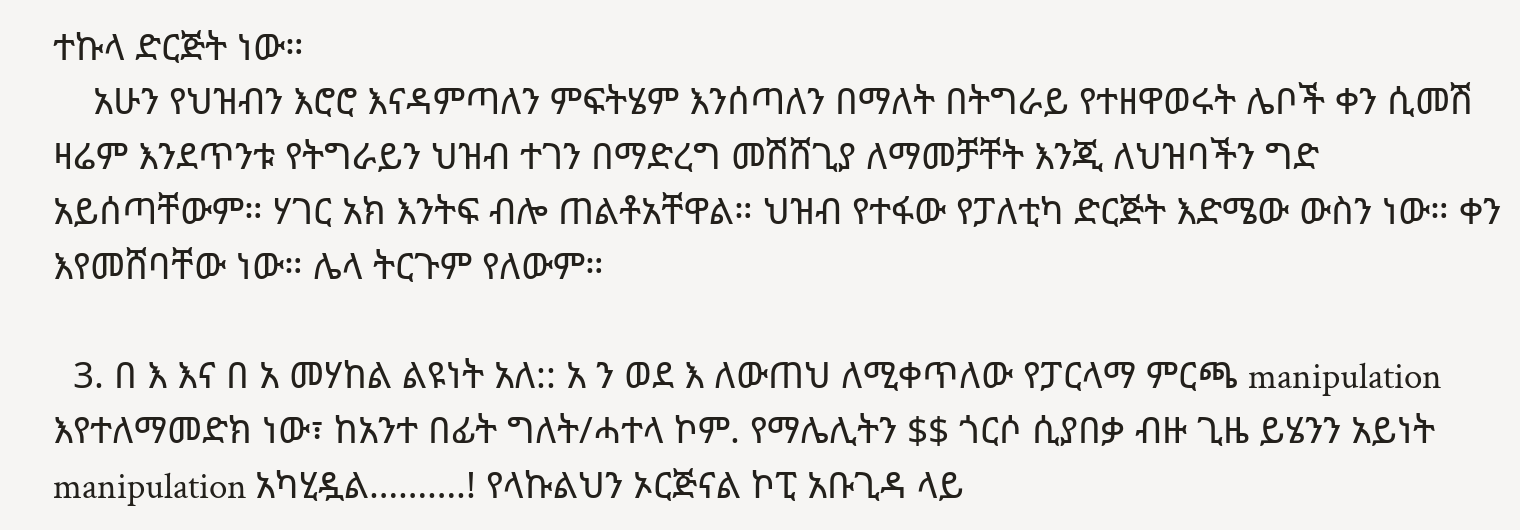ተኩላ ድርጅት ነው።
    አሁን የህዝብን እሮሮ እናዳምጣለን ምፍትሄም እንሰጣለን በማለት በትግራይ የተዘዋወሩት ሌቦች ቀን ሲመሽ ዛሬም እንደጥንቱ የትግራይን ህዝብ ተገን በማድረግ መሽሸጊያ ለማመቻቸት እንጂ ለህዝባችን ግድ አይሰጣቸውም። ሃገር አክ እንትፍ ብሎ ጠልቶአቸዋል። ህዝብ የተፋው የፓለቲካ ድርጅት እድሜው ውስን ነው። ቀን እየመሸባቸው ነው። ሌላ ትርጉም የለውም።

  3. በ እ እና በ አ መሃከል ልዩነት አለ:: አ ን ወደ እ ለውጠህ ለሚቀጥለው የፓርላማ ምርጫ manipulation እየተለማመድክ ነው፣ ከአንተ በፊት ግለት/ሓተላ ኮም. የማሌሊትን $$ ጎርሶ ሲያበቃ ብዙ ጊዜ ይሄንን አይነት manipulation አካሂዷል……….! የላኩልህን ኦርጅናል ኮፒ አቡጊዳ ላይ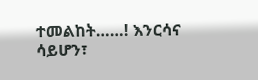ተመልከት……! እንርሳና ሳይሆን፣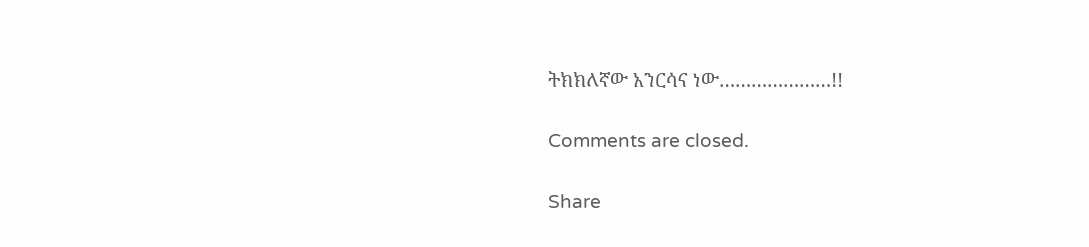ትክክለኛው አንርሳና ነው…………………!!

Comments are closed.

Share